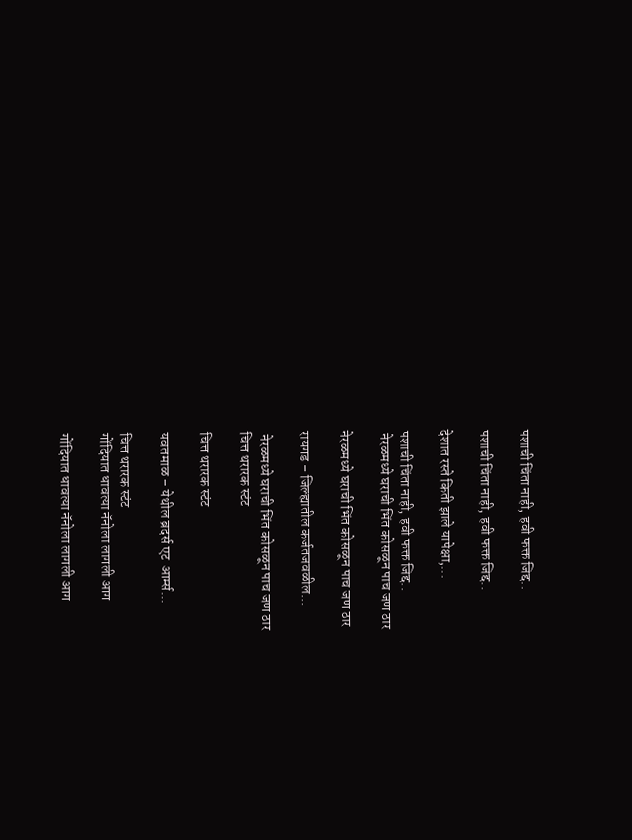पशाची चिंता नाही, हवी फक्त जिद्द..

पशाची चिंता नाही, हवी फक्त जिद्द..

देशात रस्ते किती झाले यापेक्षा,...

पशाची चिंता नाही, हवी फक्त जिद्द..
 नेरळमध्ये घराची भिंत कोसळून पाच जण ठार

नेरळमध्ये घराची भिंत कोसळून पाच जण ठार

रायगड – जिल्ह्यातील कर्जतजवळील...

 नेरळमध्ये घराची भिंत कोसळून पाच जण ठार
चित्त थरारक स्टंट

चित्त थरारक स्टंट

यवतमाळ – येथील ब्रदर्स एट  आर्म्स...

चित्त थरारक स्टंट
गोंदियात धावत्या नॅनोला लागली आग

गोंदियात धावत्या नॅनोला लागली आग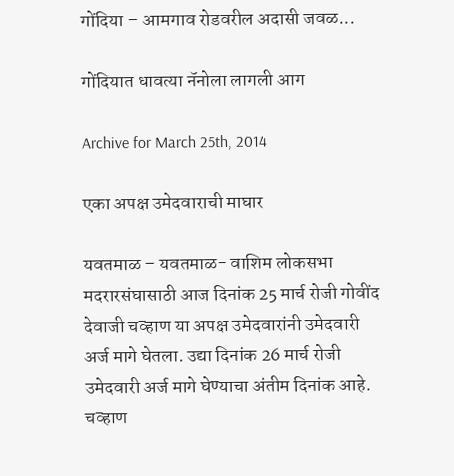गोंदिया – आमगाव रोडवरील अदासी जवळ...

गोंदियात धावत्या नॅनोला लागली आग

Archive for March 25th, 2014

एका अपक्ष उमेदवाराची माघार

यवतमाळ – यवतमाळ- वाशिम लोकसभा मदरारसंघासाठी आज दिनांक 25 मार्च रोजी गोवींद देवाजी चव्हाण या अपक्ष उमेदवारांनी उमेदवारी अर्ज मागे घेतला. उद्या दिनांक 26 मार्च रोजी उमेदवारी अर्ज मागे घेण्याचा अंतीम दिनांक आहे.
चव्हाण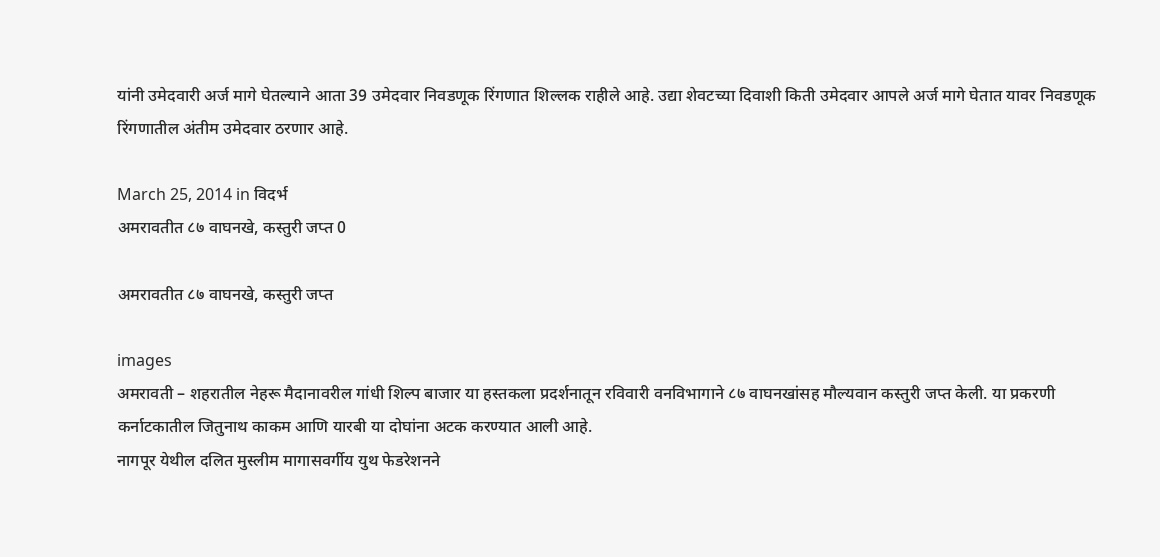यांनी उमेदवारी अर्ज मागे घेतल्याने आता 39 उमेदवार निवडणूक रिंगणात शिल्लक राहीले आहे. उद्या शेवटच्या दिवाशी किती उमेदवार आपले अर्ज मागे घेतात यावर निवडणूक रिंगणातील अंतीम उमेदवार ठरणार आहे.

March 25, 2014 in विदर्भ
अमरावतीत ८७ वाघनखे, कस्तुरी जप्त 0

अमरावतीत ८७ वाघनखे, कस्तुरी जप्त

images
अमरावती – शहरातील नेहरू मैदानावरील गांधी शिल्प बाजार या हस्तकला प्रदर्शनातून रविवारी वनविभागाने ८७ वाघनखांसह मौल्यवान कस्तुरी जप्त केली. या प्रकरणी कर्नाटकातील जितुनाथ काकम आणि यारबी या दोघांना अटक करण्यात आली आहे.
नागपूर येथील दलित मुस्लीम मागासवर्गीय युथ फेडरेशनने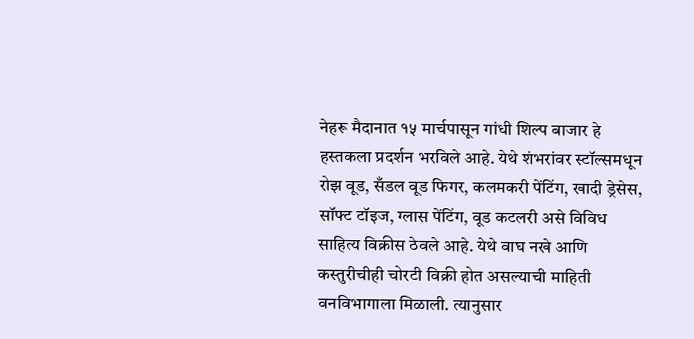नेहरू मैदानात १५ मार्चपासून गांधी ‌शिल्प बाजार हे हस्तकला प्रदर्शन भरविले आहे. येथे शंभरांवर स्टॉल्समधून रोझ वूड, सँडल वूड फिगर, कलमकरी पेंटिंग, खादी ड्रेसेस, सॉफ्ट टॉइज, ग्लास पेंटिंग, वूड कटलरी असे विविध साहित्य विक्रीस ठेवले आहे. येथे वाघ नखे आणि कस्तुरीचीही चोरटी विक्री होत असल्याची माहिती वनविभागाला मिळाली. त्यानुसार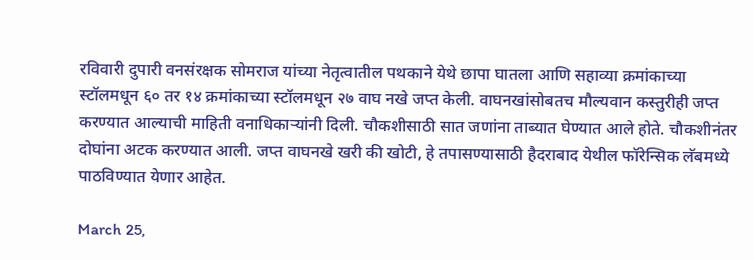रविवारी दुपारी वनसंरक्षक सोमराज यांच्या नेतृत्वातील पथकाने येथे छापा घातला आणि सहाव्या क्रमांकाच्या स्टॉलमधून ६० तर १४ क्रमांकाच्या स्टॉलमधून २७ वाघ नखे जप्त केली. वाघनखांसोबतच मौल्यवान कस्तुरीही जप्त करण्यात आल्याची माहिती वनाधिकाऱ्यांनी दिली. चौकशीसाठी सात जणांना ताब्यात घेण्यात आले होते. चौकशीनंतर दोघांना अटक करण्यात आली. जप्त वाघनखे खरी की खोटी, हे तपासण्यासाठी हैदराबाद येथील फॉरेन्सिक लॅबमध्ये पाठविण्यात येणार आहेत.

March 25,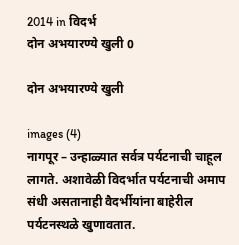2014 in विदर्भ
दोन अभयारण्ये खुली 0

दोन अभयारण्ये खुली

images (4)
नागपूर – उन्हाळ्यात सर्वत्र पर्यटनाची चाहूल लागते. अशावेळी विदर्भात पर्यटनाची अमाप संधी असतानाही वैदर्भीयांना बाहेरील पर्यटनस्थळे खुणावतात.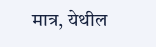मात्र, येथील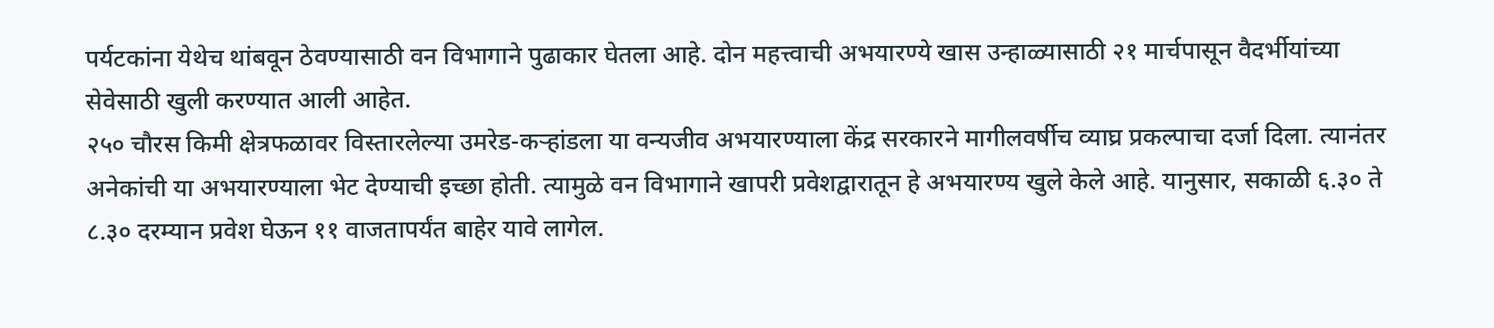पर्यटकांना येथेच थांबवून ठेवण्यासाठी वन विभागाने पुढाकार घेतला आहे. दोन महत्त्वाची अभयारण्ये खास उन्हाळ्यासाठी २१ मार्चपासून वैदर्भीयांच्या सेवेसाठी खुली करण्यात आली आहेत.
२५० चौरस किमी क्षेत्रफळावर विस्तारलेल्या उमरेड-कऱ्हांडला या वन्यजीव अभयारण्याला केंद्र सरकारने मागीलवर्षीच व्याघ्र प्रकल्पाचा दर्जा दिला. त्यानंतर अनेकांची या अभयारण्याला भेट देण्याची इच्छा होती. त्यामुळे वन विभागाने खापरी प्रवेशद्वारातून हे अभयारण्य खुले केले आहे. यानुसार, सकाळी ६.३० ते ८.३० दरम्यान प्रवेश घेऊन ११ वाजतापर्यंत बाहेर यावे लागेल.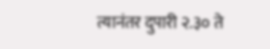त्यानंतर दुपारी २.३० ते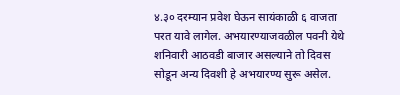४.३० दरम्यान प्रवेश घेऊन सायंकाळी ६ वाजता परत यावे लागेल. अभयारण्याजवळील पवनी येथे शनिवारी आठवडी बाजार असल्याने तो दिवस सोडून अन्य दिवशी हे अभयारण्य सुरू असेल.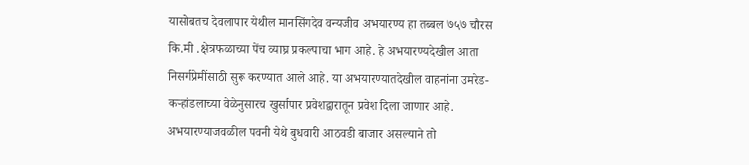यासोबतच देवलापार येथील मानसिंगदेव वन्यजीव अभयारण्य हा तब्बल ७५७ चौरस कि.मी .क्षेत्रफळाच्या पेंच व्याघ्र प्रकल्पाचा भाग आहे. हे अभयारण्यदेखील आता निसर्गप्रेमींसाठी सुरू करण्यात आले आहे. या अभयारण्यातदेखील वाहनांना उमरेड-कऱ्हांडलाच्या वेळेनुसारच खुर्सापार प्रवेशद्वारातून प्रवेश दिला जाणार आहे. अभयारण्याजवळील पवनी येथे बुधवारी आठवडी बाजार असल्याने तो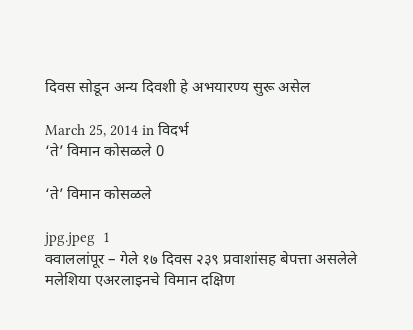दिवस सोडून अन्य दिवशी हे अभयारण्य सुरू असेल

March 25, 2014 in विदर्भ
‘ते’ विमान कोसळले 0

‘ते’ विमान कोसळले

jpg.jpeg  1
क्वाललांपूर – गेले १७ दिवस २३९ प्रवाशांसह बेपत्ता असलेले मलेशिया एअरलाइनचे विमान दक्षिण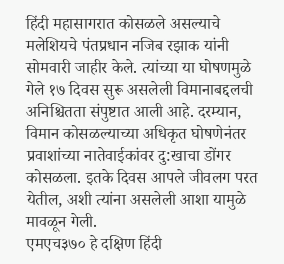हिंदी महासागरात कोसळले असल्याचे मलेशियचे पंतप्रधान नजिब रझाक यांनी सोमवारी जाहीर केले. त्यांच्या या घोषणमुळे गेले १७ दिवस सुरू असलेली विमानाबद्दलची अनिश्चितता संपुष्टात आली आहे. दरम्यान, विमान कोसळल्याच्या अधिकृत घोषणेनंतर प्रवाशांच्या नातेवाईकांवर दु:खाचा डोंगर कोसळला. इतके दिवस आपले जीवलग परत येतील, अशी त्यांना असलेली आशा यामुळे मावळून गेली.
एमएच३७० हे दक्षिण हिंदी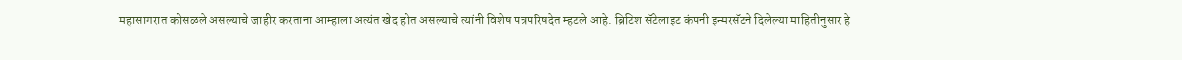महासागरात कोसळले असल्याचे जाहीर करताना आम्हाला अत्यंत खेद होत असल्याचे त्यांनी विशेष पत्रपरिषदेत म्हटले आहे. ब्रिटिश सॅटेलाइट कंपनी इन्मरसॅटने दिलेल्या माहितीनुसार हे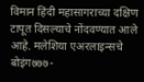विमान हिंदी महासागराच्या दक्षिण टापूत दिसल्याचे नोंदवण्यात आले आहे. मलेशिया एअरलाइन्सचे बोइंग७७७-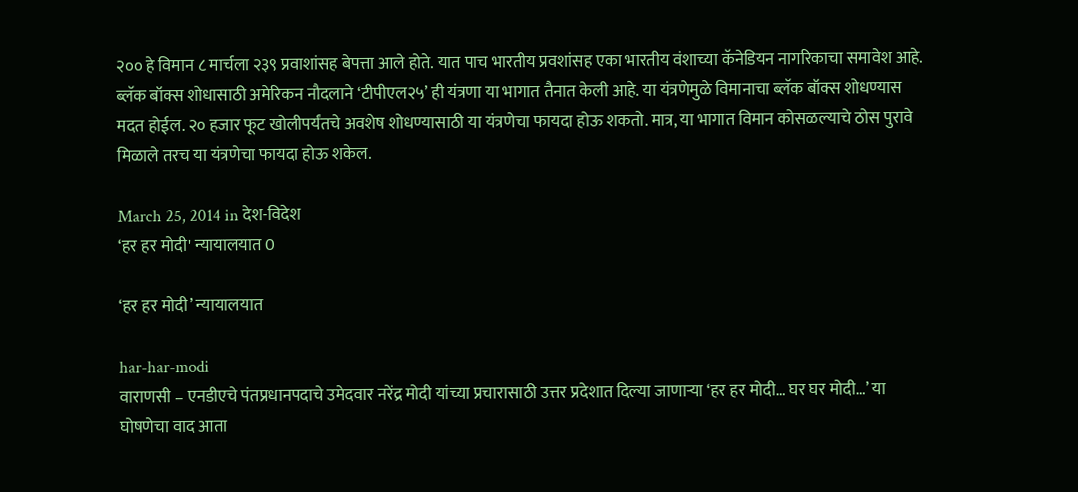२०० हे विमान ८ मार्चला २३९ प्रवाशांसह बेपत्ता आले होते. यात पाच भारतीय प्रवशांसह एका भारतीय वंशाच्या कॅनेडियन नागरिकाचा समावेश आहे. ब्लॅक बॉक्स शोधासाठी अमेरिकन नौदलाने ‘टीपीएल२५’ ही यंत्रणा या भागात तैनात केली आहे. या यंत्रणेमुळे विमानाचा ब्लॅक बॉक्स शोधण्यास मदत होईल. २० हजार फूट खोलीपर्यंतचे अवशेष शोधण्यासाठी या यंत्रणेचा फायदा होऊ शकतो. मात्र, या भागात विमान कोसळल्याचे ठोस पुरावे मिळाले तरच या यंत्रणेचा फायदा होऊ शकेल.

March 25, 2014 in देश-विदेश
‘हर हर मोदी' न्यायालयात 0

‘हर हर मोदी’ न्यायालयात

har-har-modi
वाराणसी – एनडीएचे पंतप्रधानपदाचे उमेदवार नरेंद्र मोदी यांच्या प्रचारासाठी उत्तर प्रदेशात दिल्या जाणाऱ्या ‘हर हर मोदी… घर घर मोदी…’ या घोषणेचा वाद आता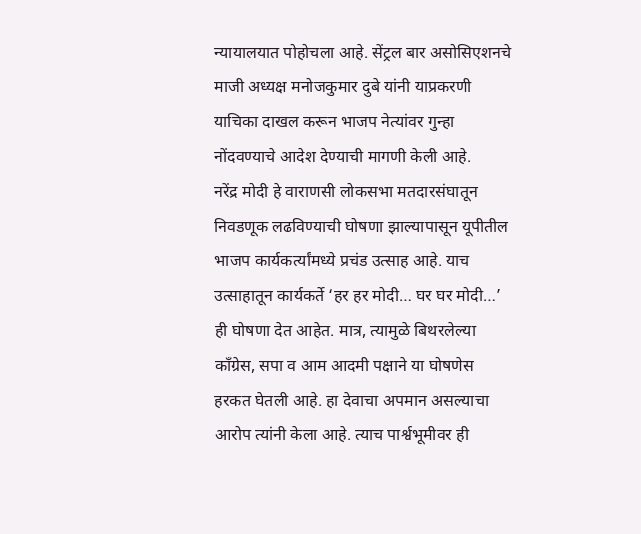न्यायालयात पोहोचला आहे. सेंट्रल बार असोसिएशनचे माजी अध्यक्ष मनोजकुमार दुबे यांनी याप्रकरणी याचिका दाखल करून भाजप नेत्यांवर गुन्हा नोंदवण्याचे आदेश देण्याची मागणी केली आहे.
नरेंद्र मोदी हे वाराणसी लोकसभा मतदारसंघातून निवडणूक लढविण्याची घोषणा झाल्यापासून यूपीतील भाजप कार्यकर्त्यांमध्ये प्रचंड उत्साह आहे. याच उत्साहातून कार्यकर्ते ‘हर हर मोदी… घर घर मोदी…’ ही घोषणा देत आहेत. मात्र, त्यामुळे बिथरलेल्या काँग्रेस, सपा व आम आदमी पक्षाने या घोषणेस हरकत घेतली आहे. हा देवाचा अपमान असल्याचा आरोप त्यांनी केला आहे. त्याच पार्श्वभूमीवर ही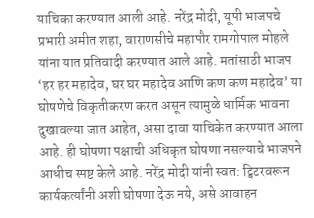याचिका करण्यात आली आहे. नरेंद्र मोदी, यूपी भाजपचे प्रभारी अमीत शहा, वाराणसीचे महापौर रामगोपाल मोहले यांना यात प्रतिवादी करण्यात आले आहे. मतांसाठी भाजप ‘हर हर महादेव, घर घर महादेव आणि कण कण महादेव’ या घोषणेचे विकृतीकरण करत असून त्यामुळे धार्मिक भावना दुखावल्या जात आहेत, असा दावा याचिकेत करण्यात आला आहे. ही घोषणा पक्षाची अधिकृत घोषणा नसल्याचे भाजपने आधीच स्पष्ट केले आहे. नरेंद्र मोदी यांनी स्वत: ट्विटरवरून कार्यकर्त्यांनी अशी घोषणा देऊ नये, असे आवाहन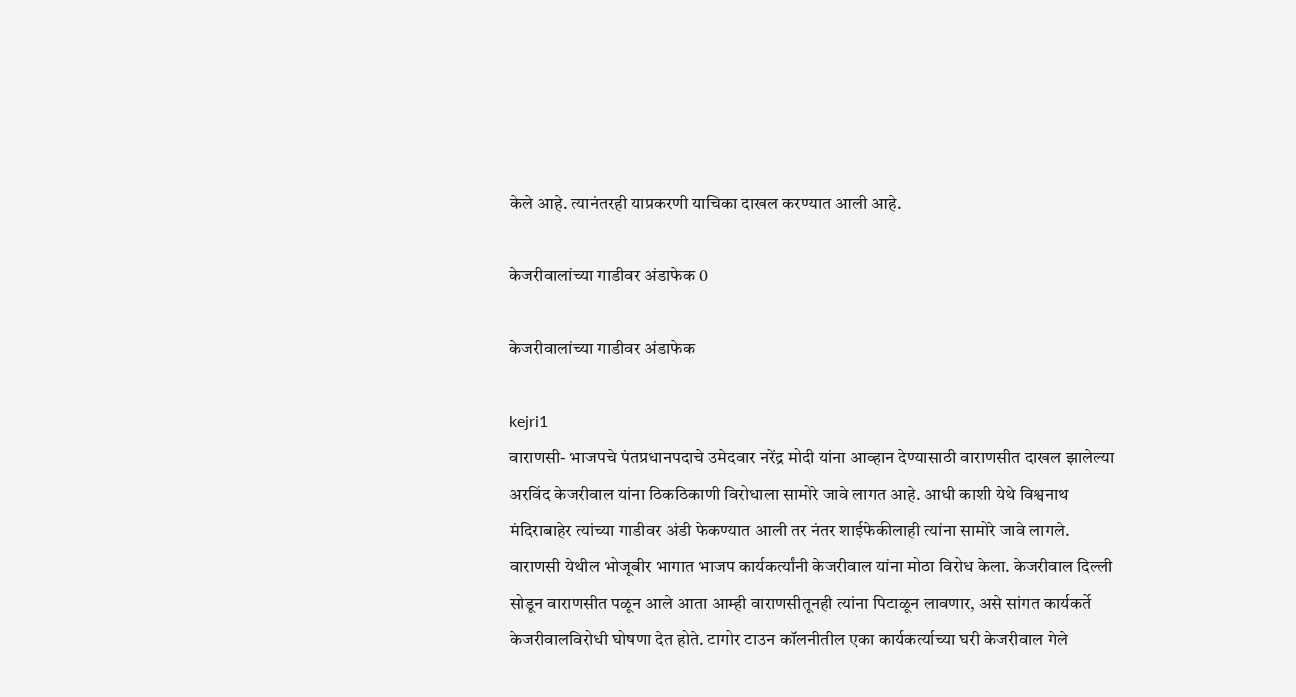केले आहे. त्यानंतरही याप्रकरणी याचिका दाखल करण्यात आली आहे.

केजरीवालांच्या गाडीवर अंडाफेक 0

केजरीवालांच्या गाडीवर अंडाफेक

kejri1
वाराणसी- भाजपचे पंतप्रधानपदाचे उमेदवार नरेंद्र मोदी यांना आव्हान देण्यासाठी वाराणसीत दाखल झालेल्या अरविंद केजरीवाल यांना ठिकठिकाणी विरोधाला सामोरे जावे लागत आहे. आधी काशी येथे विश्वनाथ मंदिराबाहेर त्यांच्या गाडीवर अंडी फेकण्यात आली तर नंतर शाईफेकीलाही त्यांना सामोरे जावे लागले.
वाराणसी येथील भोजूबीर भागात भाजप कार्यकर्त्यांनी केजरीवाल यांना मोठा विरोध केला. केजरीवाल दिल्ली सोडून वाराणसीत पळून आले आता आम्ही वाराणसीतूनही त्यांना पिटाळून लावणार, असे सांगत कार्यकर्ते केजरीवालविरोधी घोषणा देत होते. टागोर टाउन कॉलनीतील एका कार्यकर्त्याच्या घरी केजरीवाल गेले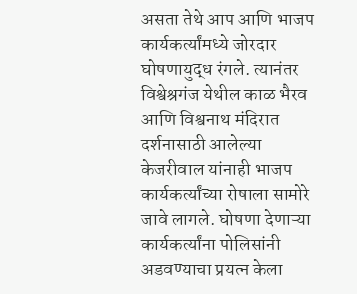असता तेथे आप आणि भाजप कार्यकर्त्यांमध्ये जोरदार घोषणायुद्ध रंगले. त्यानंतर विश्वेश्रगंज येथील काळ भैरव आणि विश्वनाथ मंदिरात दर्शनासाठी आलेल्या केजरीवाल यांनाही भाजप कार्यकर्त्यांच्या रोषाला सामोरे जावे लागले. घोषणा देणाऱ्या कार्यकर्त्यांना पोलिसांनी अडवण्याचा प्रयत्न केला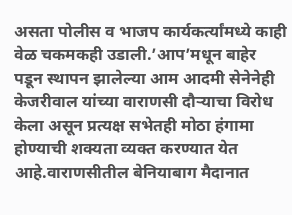असता पोलीस व भाजप कार्यकर्त्यांमध्ये काही वेळ चकमकही उडाली.’आप’मधून बाहेर पडून स्थापन झालेल्या आम आदमी सेनेनेही केजरीवाल यांच्या वाराणसी दौऱ्याचा विरोध केला असून प्रत्यक्ष सभेतही मोठा हंगामा होण्याची शक्यता व्यक्त करण्यात येत आहे.वाराणसीतील बेनियाबाग मैदानात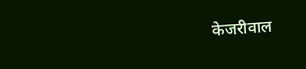केजरीवाल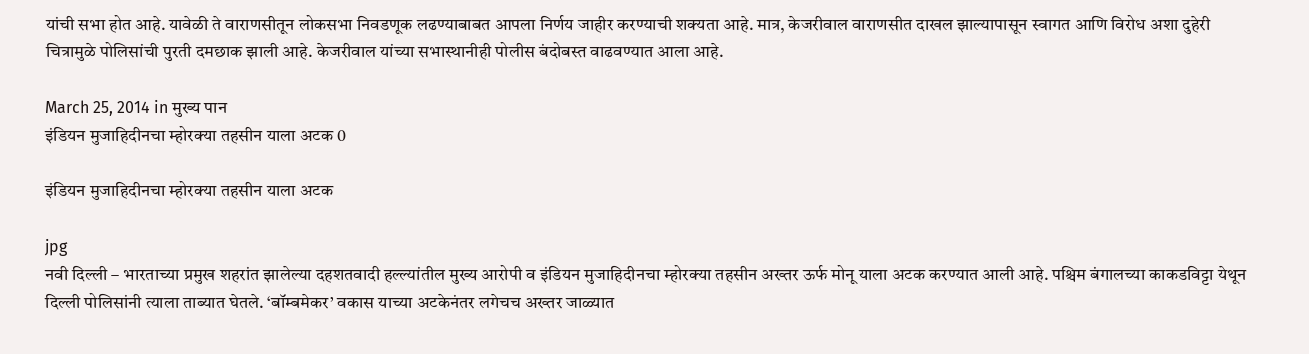यांची सभा होत आहे. यावेळी ते वाराणसीतून लोकसभा निवडणूक लढण्याबाबत आपला निर्णय जाहीर करण्याची शक्यता आहे. मात्र, केजरीवाल वाराणसीत दाखल झाल्यापासून स्वागत आणि विरोध अशा दुहेरी चित्रामुळे पोलिसांची पुरती दमछाक झाली आहे. केजरीवाल यांच्या सभास्थानीही पोलीस बंदोबस्त वाढवण्यात आला आहे.

March 25, 2014 in मुख्य पान
इंडियन मुजाहिदीनचा म्होरक्या तहसीन याला अटक 0

इंडियन मुजाहिदीनचा म्होरक्या तहसीन याला अटक

jpg
नवी दिल्ली – भारताच्या प्रमुख शहरांत झालेल्या दहशतवादी हल्ल्यांतील मुख्य आरोपी व इंडियन मुजाहिदीनचा म्होरक्या तहसीन अख्तर ऊर्फ मोनू याला अटक करण्यात आली आहे. पश्चिम बंगालच्या काकडविट्टा येथून दिल्ली पोलिसांनी त्याला ताब्यात घेतले. ‘बॉम्बमेकर’ वकास याच्या अटकेनंतर लगेचच अख्तर जाळ्यात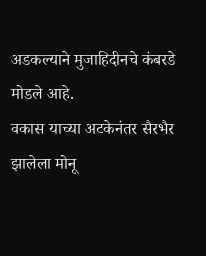अडकल्याने मुजाहिदीनचे कंबरडे मोडले आहे.
वकास याच्या अटकेनंतर सैरभैर झालेला मोनू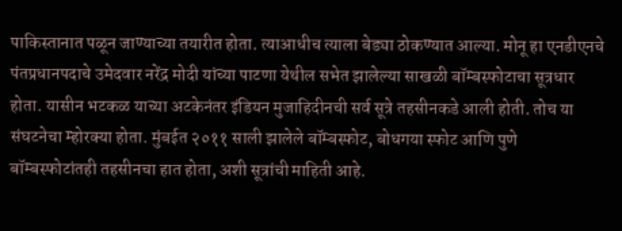पाकिस्तानात पळून जाण्याच्या तयारीत होता. त्याआधीच त्याला बेड्या ठोकण्यात आल्या. मोनू हा एनडीएनचे पंतप्रधानपदाचे उमेदवार नरेंद्र मोदी यांच्या पाटणा येथील सभेत झालेल्या साखळी बॉम्बस्फोटाचा सूत्रधार होता. यासीन भटकळ याच्या अटकेनंतर इंडियन मुजाहिदीनची सर्व सूत्रे तहसीनकडे आली होती. तोच या संघटनेचा म्होरक्या होता. मुंबईत २०११ साली झालेले बॉम्बस्फोट, बोधगया स्फोट आणि पुणे बॉम्बस्फोटांतही तहसीनचा हात होता, अशी सूत्रांची माहिती आहे.